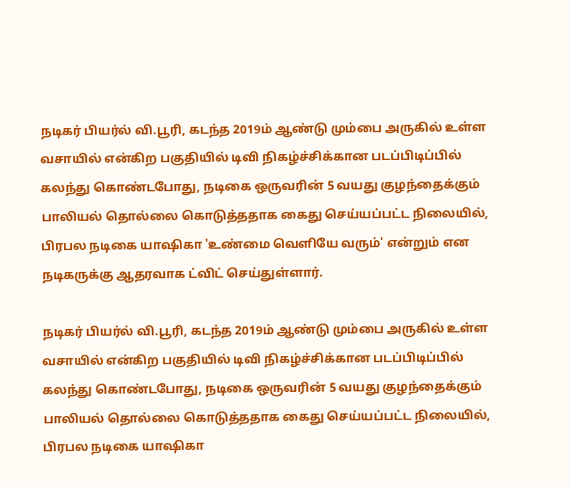நடிகர் பியர்ல் வி.பூரி, கடந்த 2019ம் ஆண்டு மும்பை அருகில் உள்ள வசாயில் என்கிற பகுதியில் டிவி நிகழ்ச்சிக்கான படப்பிடிப்பில் கலந்து கொண்டபோது, நடிகை ஒருவரின் 5 வயது குழந்தைக்கும் பாலியல் தொல்லை கொடுத்ததாக கைது செய்யப்பட்ட நிலையில், பிரபல நடிகை யாஷிகா 'உண்மை வெளியே வரும்' என்றும் என நடிகருக்கு ஆதரவாக ட்விட் செய்துள்ளார்.

நடிகர் பியர்ல் வி.பூரி, கடந்த 2019ம் ஆண்டு மும்பை அருகில் உள்ள வசாயில் என்கிற பகுதியில் டிவி நிகழ்ச்சிக்கான படப்பிடிப்பில் கலந்து கொண்டபோது, நடிகை ஒருவரின் 5 வயது குழந்தைக்கும் பாலியல் தொல்லை கொடுத்ததாக கைது செய்யப்பட்ட நிலையில், பிரபல நடிகை யாஷிகா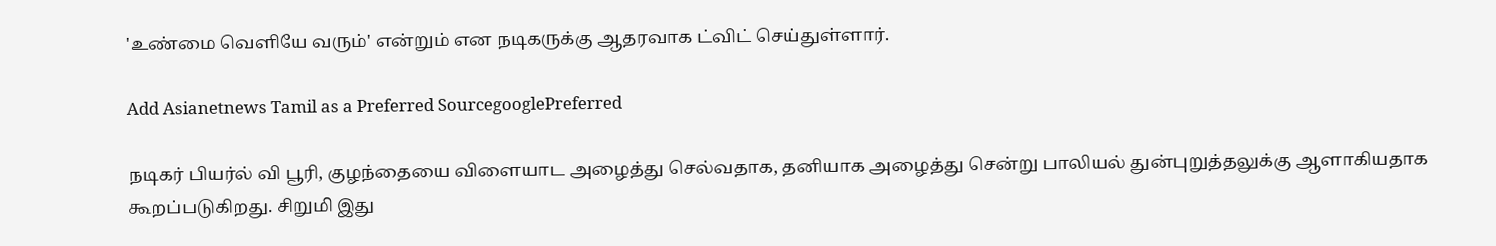'உண்மை வெளியே வரும்' என்றும் என நடிகருக்கு ஆதரவாக ட்விட் செய்துள்ளார்.

Add Asianetnews Tamil as a Preferred SourcegooglePreferred

நடிகர் பியர்ல் வி பூரி, குழந்தையை விளையாட அழைத்து செல்வதாக, தனியாக அழைத்து சென்று பாலியல் துன்புறுத்தலுக்கு ஆளாகியதாக கூறப்படுகிறது. சிறுமி இது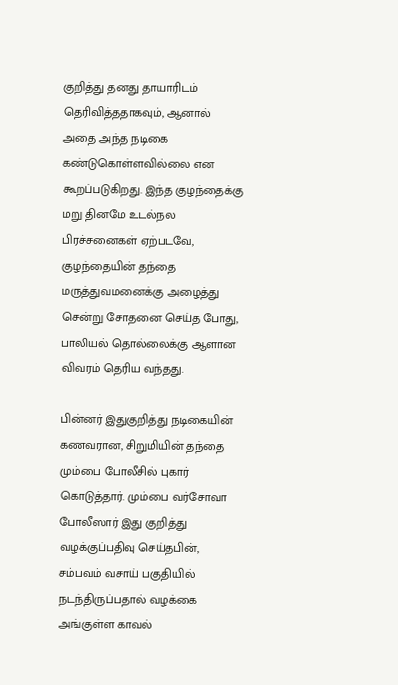குறித்து தனது தாயாரிடம் தெரிவித்ததாகவும், ஆனால் அதை அந்த நடிகை கண்டுகொள்ளவில்லை என கூறப்படுகிறது. இந்த குழந்தைக்கு மறு தினமே உடல்நல பிரச்சனைகள் ஏற்படவே, குழந்தையின் தந்தை மருத்துவமனைக்கு அழைத்து சென்று சோதனை செய்த போது, பாலியல் தொல்லைக்கு ஆளான விவரம் தெரிய வந்தது.

பின்னர் இதுகுறித்து நடிகையின் கணவரான, சிறுமியின் தந்தை மும்பை போலீசில் புகார் கொடுத்தார். மும்பை வர்சோவா போலீஸார் இது குறித்து வழக்குப்பதிவு செய்தபின், சம்பவம் வசாய் பகுதியில் நடந்திருப்பதால் வழக்கை அங்குள்ள காவல்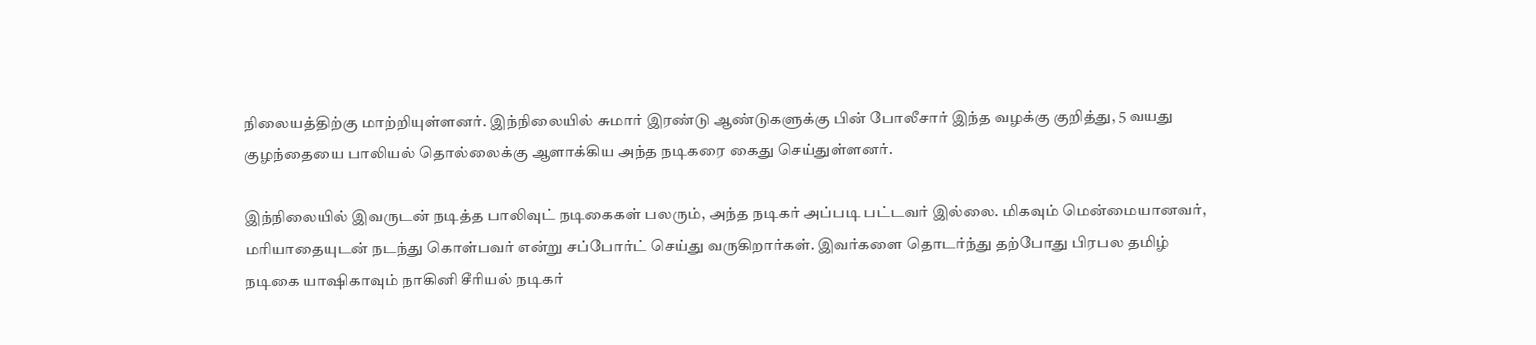நிலையத்திற்கு மாற்றியுள்ளனர். இந்நிலையில் சுமார் இரண்டு ஆண்டுகளுக்கு பின் போலீசார் இந்த வழக்கு குறித்து, 5 வயது குழந்தையை பாலியல் தொல்லைக்கு ஆளாக்கிய அந்த நடிகரை கைது செய்துள்ளனர்.

இந்நிலையில் இவருடன் நடித்த பாலிவுட் நடிகைகள் பலரும், அந்த நடிகர் அப்படி பட்டவர் இல்லை. மிகவும் மென்மையானவர், மரியாதையுடன் நடந்து கொள்பவர் என்று சப்போர்ட் செய்து வருகிறார்கள். இவர்களை தொடர்ந்து தற்போது பிரபல தமிழ் நடிகை யாஷிகாவும் நாகினி சீரியல் நடிகர்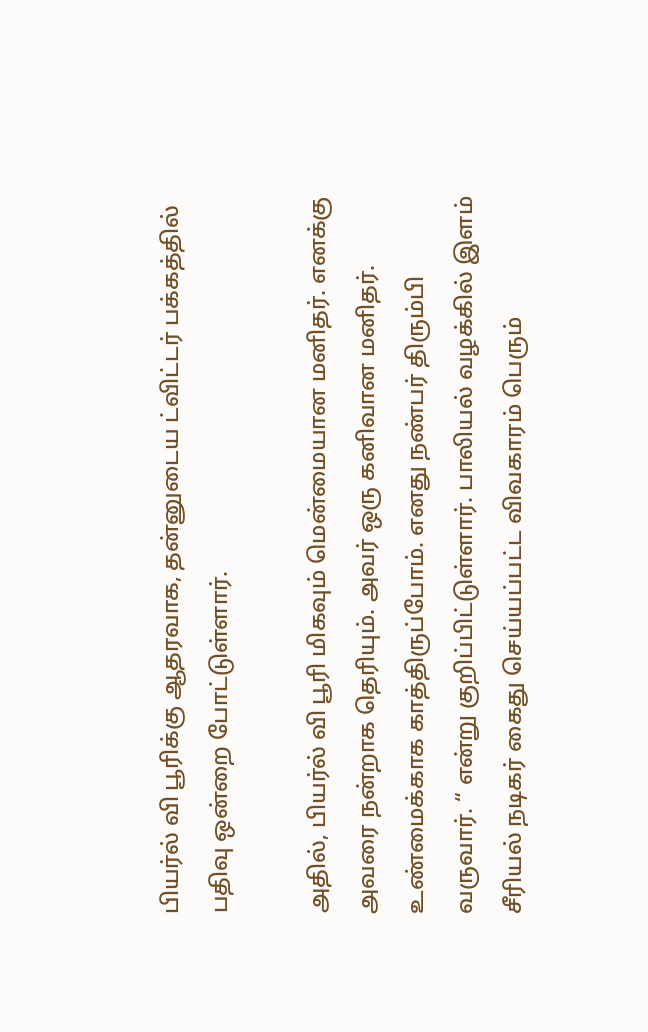பியர்ல் வி பூரிக்கு ஆதரவாக, தன்னுடைய ட்விட்டர் பக்கத்தில் பதிவு ஒன்றை போட்டுள்ளார்.

அதில், பியர்ல் வி பூரி மிகவும் மென்மையான மனிதர். எனக்கு அவரை நன்றாக தெரியும். அவர் ஒரு கனிவான மனிதர். உண்மைக்காக காத்திருப்போம். எனது நண்பர் திரும்பி வருவார். “ என்று குறிப்பிட்டுள்ளார். பாலியல் வழக்கில் இளம் சீரியல் நடிகர் கைது செய்யப்பட்ட விவகாரம் பெரும்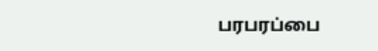பரபரப்பை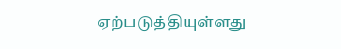ஏற்படுத்தியுள்ளது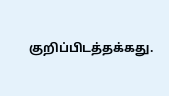குறிப்பிடத்தக்கது.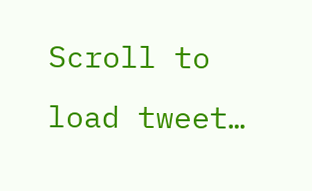Scroll to load tweet…